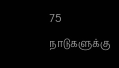75 நாடுகளுக்கு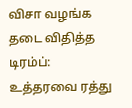விசா வழங்க தடை விதித்த டிரம்ப்: உத்தரவை ரத்து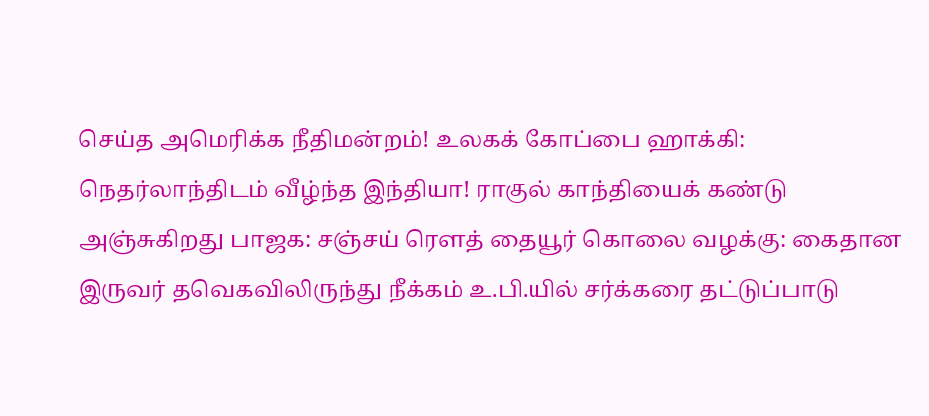செய்த அமெரிக்க நீதிமன்றம்! உலகக் கோப்பை ஹாக்கி: நெதர்லாந்திடம் வீழ்ந்த இந்தியா! ராகுல் காந்தியைக் கண்டு அஞ்சுகிறது பாஜக: சஞ்சய் ரௌத் தையூர் கொலை வழக்கு: கைதான இருவர் தவெகவிலிருந்து நீக்கம் உ.பி.யில் சர்க்கரை தட்டுப்பாடு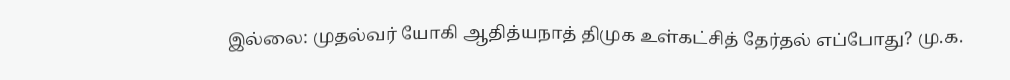இல்லை: முதல்வர் யோகி ஆதித்யநாத் திமுக உள்கட்சித் தேர்தல் எப்போது? மு.க.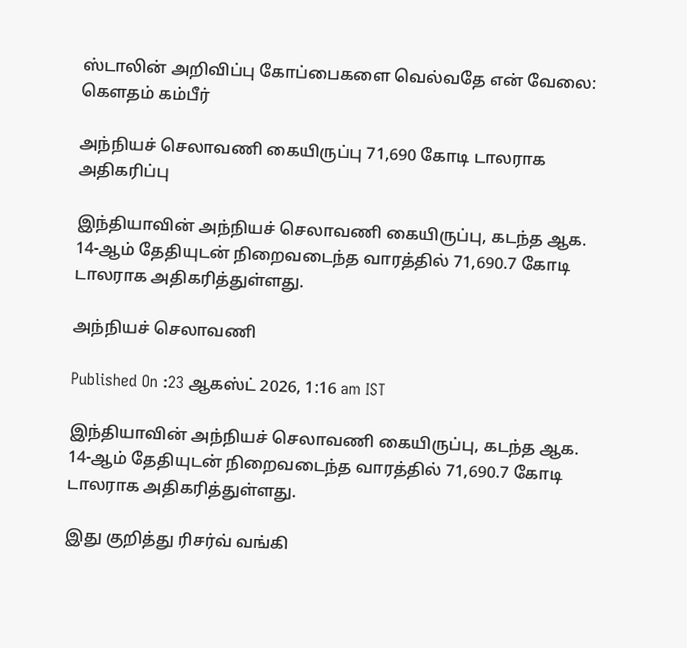ஸ்டாலின் அறிவிப்பு கோப்பைகளை வெல்வதே என் வேலை: கௌதம் கம்பீர்

அந்நியச் செலாவணி கையிருப்பு 71,690 கோடி டாலராக அதிகரிப்பு

இந்தியாவின் அந்நியச் செலாவணி கையிருப்பு, கடந்த ஆக. 14-ஆம் தேதியுடன் நிறைவடைந்த வாரத்தில் 71,690.7 கோடி டாலராக அதிகரித்துள்ளது.

அந்நியச் செலாவணி

Published On :23 ஆகஸ்ட் 2026, 1:16 am IST

இந்தியாவின் அந்நியச் செலாவணி கையிருப்பு, கடந்த ஆக. 14-ஆம் தேதியுடன் நிறைவடைந்த வாரத்தில் 71,690.7 கோடி டாலராக அதிகரித்துள்ளது.

இது குறித்து ரிசர்வ் வங்கி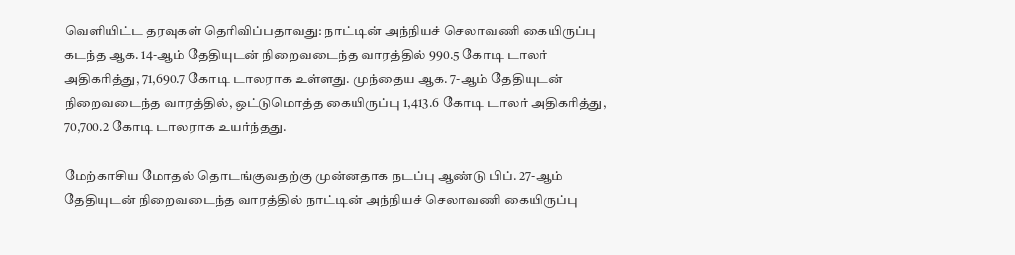வெளியிட்ட தரவுகள் தெரிவிப்பதாவது: நாட்டின் அந்நியச் செலாவணி கையிருப்பு கடந்த ஆக. 14-ஆம் தேதியுடன் நிறைவடைந்த வாரத்தில் 990.5 கோடி டாலர் அதிகரித்து, 71,690.7 கோடி டாலராக உள்ளது. முந்தைய ஆக. 7-ஆம் தேதியுடன் நிறைவடைந்த வாரத்தில், ஒட்டுமொத்த கையிருப்பு 1,413.6 கோடி டாலர் அதிகரித்து, 70,700.2 கோடி டாலராக உயர்ந்தது.

மேற்காசிய மோதல் தொடங்குவதற்கு முன்னதாக நடப்பு ஆண்டு பிப். 27-ஆம் தேதியுடன் நிறைவடைந்த வாரத்தில் நாட்டின் அந்நியச் செலாவணி கையிருப்பு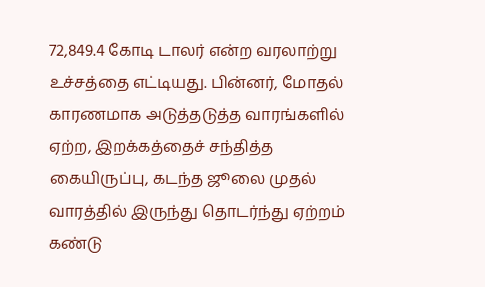72,849.4 கோடி டாலர் என்ற வரலாற்று உச்சத்தை எட்டியது. பின்னர், மோதல் காரணமாக அடுத்தடுத்த வாரங்களில் ஏற்ற, இறக்கத்தைச் சந்தித்த கையிருப்பு, கடந்த ஜூலை முதல் வாரத்தில் இருந்து தொடர்ந்து ஏற்றம் கண்டு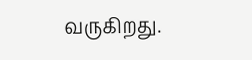வருகிறது.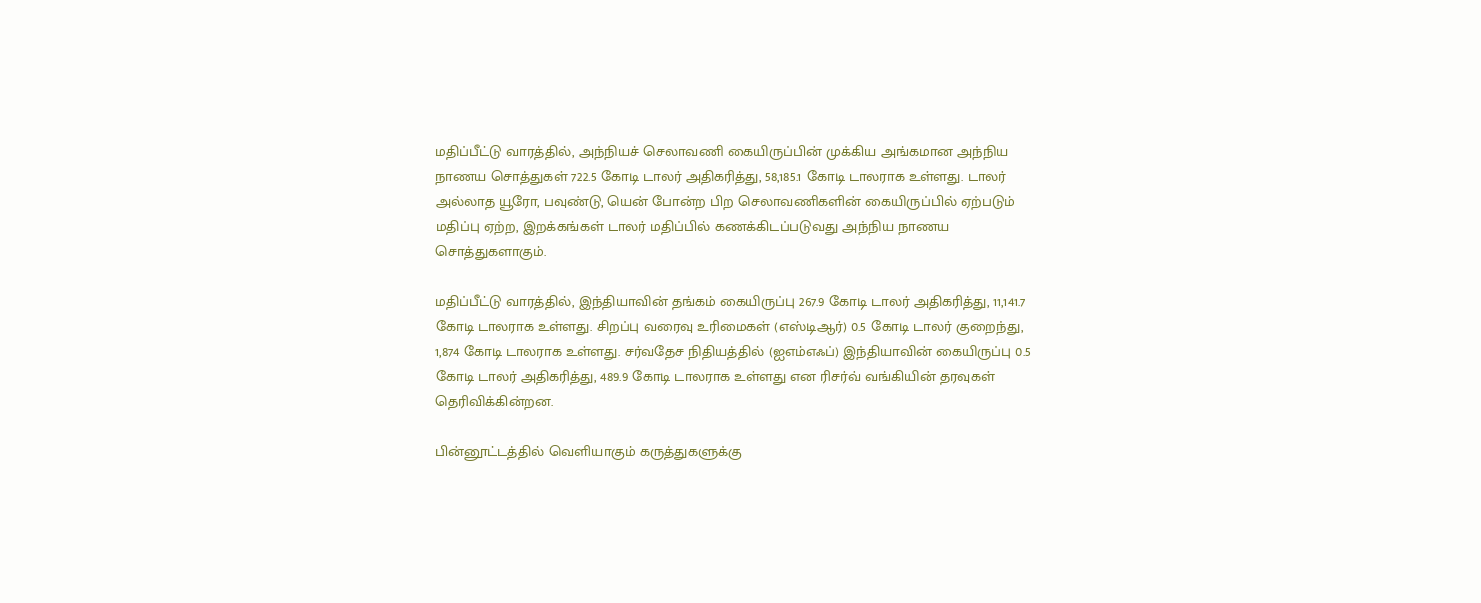மதிப்பீட்டு வாரத்தில், அந்நியச் செலாவணி கையிருப்பின் முக்கிய அங்கமான அந்நிய நாணய சொத்துகள் 722.5 கோடி டாலர் அதிகரித்து, 58,185.1 கோடி டாலராக உள்ளது. டாலர் அல்லாத யூரோ, பவுண்டு, யென் போன்ற பிற செலாவணிகளின் கையிருப்பில் ஏற்படும் மதிப்பு ஏற்ற, இறக்கங்கள் டாலர் மதிப்பில் கணக்கிடப்படுவது அந்நிய நாணய சொத்துகளாகும்.

மதிப்பீட்டு வாரத்தில், இந்தியாவின் தங்கம் கையிருப்பு 267.9 கோடி டாலர் அதிகரித்து, 11,141.7 கோடி டாலராக உள்ளது. சிறப்பு வரைவு உரிமைகள் (எஸ்டிஆர்) 0.5 கோடி டாலர் குறைந்து, 1,874 கோடி டாலராக உள்ளது. சர்வதேச நிதியத்தில் (ஐஎம்எஃப்) இந்தியாவின் கையிருப்பு 0.5 கோடி டாலர் அதிகரித்து, 489.9 கோடி டாலராக உள்ளது என ரிசர்வ் வங்கியின் தரவுகள் தெரிவிக்கின்றன.

பின்னூட்டத்தில் வெளியாகும் கருத்துகளுக்கு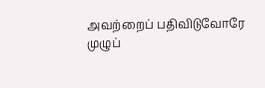அவற்றைப் பதிவிடுவோரே முழுப்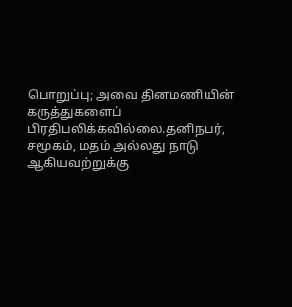பொறுப்பு; அவை தினமணியின் கருத்துகளைப் பிரதிபலிக்கவில்லை.தனிநபர், சமூகம், மதம் அல்லது நாடு ஆகியவற்றுக்கு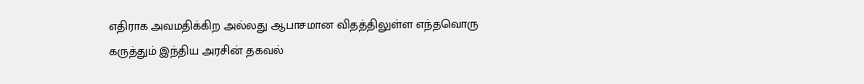எதிராக அவமதிக்கிற அல்லது ஆபாசமான விதத்திலுள்ள எந்தவொரு கருத்தும் இந்திய அரசின் தகவல்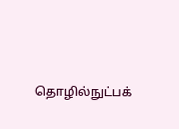தொழில்நுட்பக்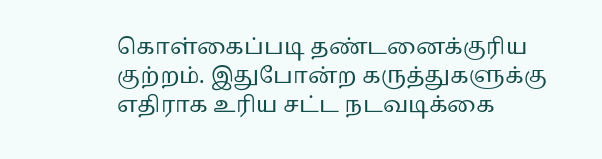கொள்கைப்படி தண்டனைக்குரிய குற்றம். இதுபோன்ற கருத்துகளுக்கு எதிராக உரிய சட்ட நடவடிக்கை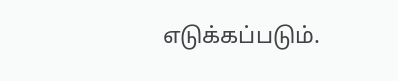எடுக்கப்படும்.